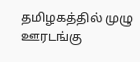தமிழகத்தில் முழு ஊரடங்கு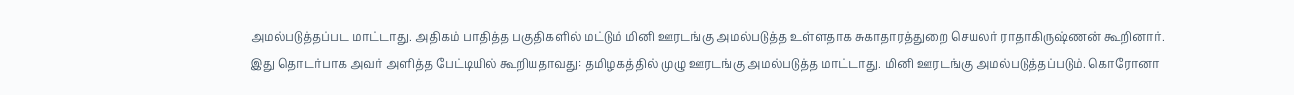அமல்படுத்தப்பட மாட்டாது. அதிகம் பாதித்த பகுதிகளில் மட்டும் மினி ஊரடங்கு அமல்படுத்த உள்ளதாக சுகாதாரத்துறை செயலர் ராதாகிருஷ்ணன் கூறினார்.
இது தொடர்பாக அவர் அளித்த பேட்டியில் கூறியதாவது: தமிழகத்தில் முழு ஊரடங்கு அமல்படுத்த மாட்டாது. மினி ஊரடங்கு அமல்படுத்தப்படும். கொரோனா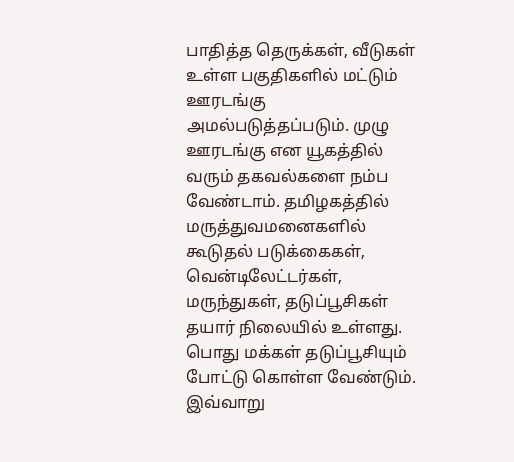பாதித்த தெருக்கள், வீடுகள் உள்ள பகுதிகளில் மட்டும் ஊரடங்கு அமல்படுத்தப்படும். முழு ஊரடங்கு என யூகத்தில் வரும் தகவல்களை நம்ப வேண்டாம். தமிழகத்தில் மருத்துவமனைகளில் கூடுதல் படுக்கைகள், வென்டிலேட்டர்கள், மருந்துகள், தடுப்பூசிகள் தயார் நிலையில் உள்ளது. பொது மக்கள் தடுப்பூசியும் போட்டு கொள்ள வேண்டும். இவ்வாறு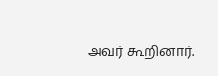அவர் கூறினார்.